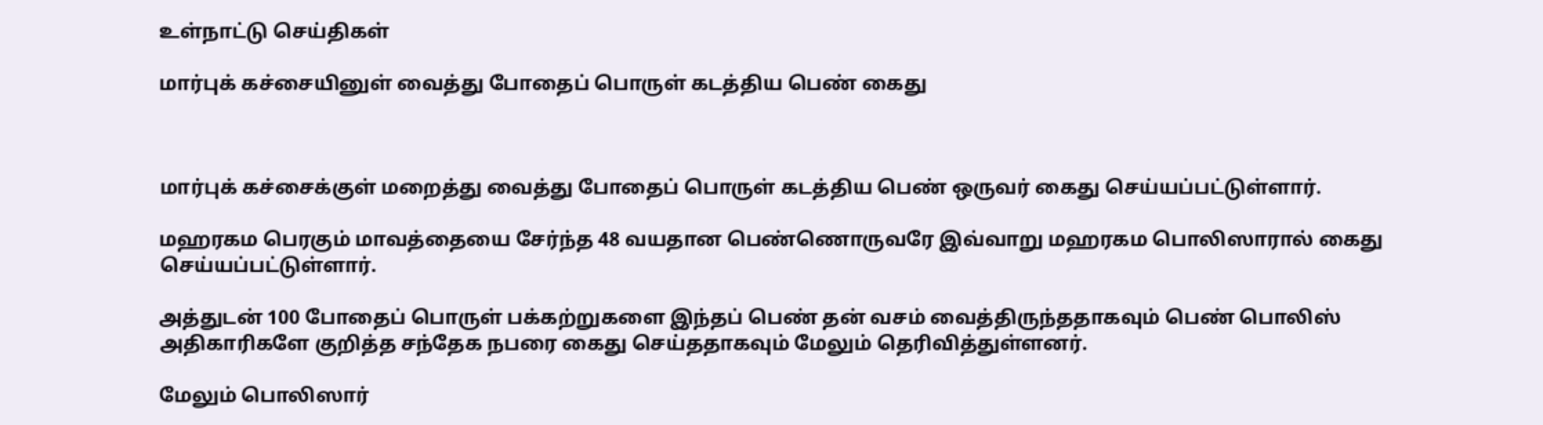உள்நாட்டு செய்திகள்

மார்புக் கச்சையினுள் வைத்து போதைப் பொருள் கடத்திய பெண் கைது



மார்புக் கச்சைக்குள் மறைத்து வைத்து போதைப் பொருள் கடத்திய பெண் ஒருவர் கைது செய்யப்பட்டுள்ளார்.

மஹரகம பெரகும் மாவத்தையை சேர்ந்த 48 வயதான பெண்ணொருவரே இவ்வாறு மஹரகம பொலிஸாரால் கைது செய்யப்பட்டுள்ளார்.

அத்துடன் 100 போதைப் பொருள் பக்கற்றுகளை இந்தப் பெண் தன் வசம் வைத்திருந்ததாகவும் பெண் பொலிஸ் அதிகாரிகளே குறித்த சந்தேக நபரை கைது செய்ததாகவும் மேலும் தெரிவித்துள்ளனர்.

மேலும் பொலிஸார்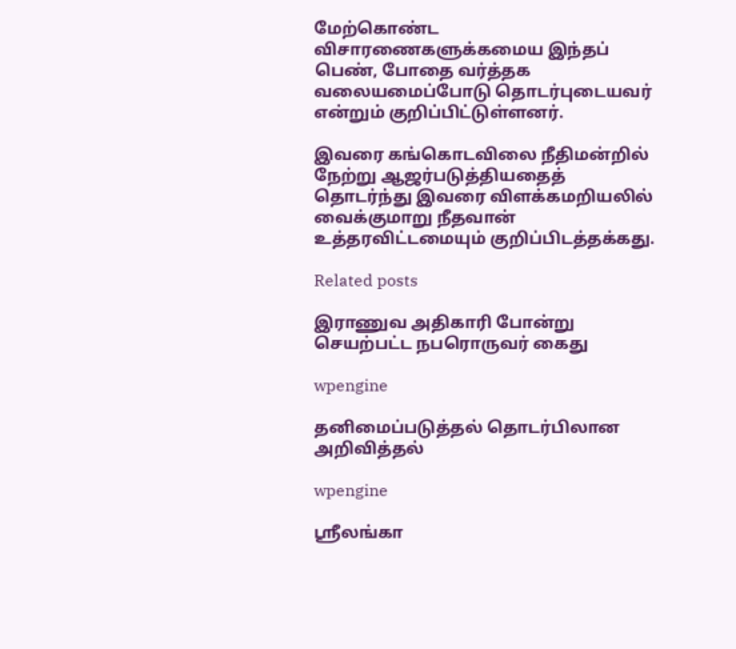மேற்கொண்ட விசாரணைகளுக்கமைய இந்தப் பெண், போதை வர்த்தக வலையமைப்போடு தொடர்புடையவர் என்றும் குறிப்பிட்டுள்ளனர்.

இவரை கங்கொடவிலை நீதிமன்றில் நேற்று ஆஜர்படுத்தியதைத் தொடர்ந்து இவரை விளக்கமறியலில் வைக்குமாறு நீதவான் உத்தரவிட்டமையும் குறிப்பிடத்தக்கது.

Related posts

இராணுவ அதிகாரி போன்று செயற்பட்ட நபரொருவர் கைது

wpengine

தனிமைப்படுத்தல் தொடர்பிலான அறிவித்தல்

wpengine

ஸ்ரீலங்கா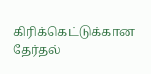கிரிக்கெட்டுக்கான தேர்தல்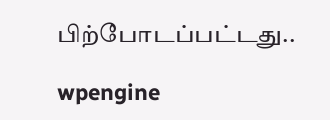பிற்போடப்பட்டது..

wpengine